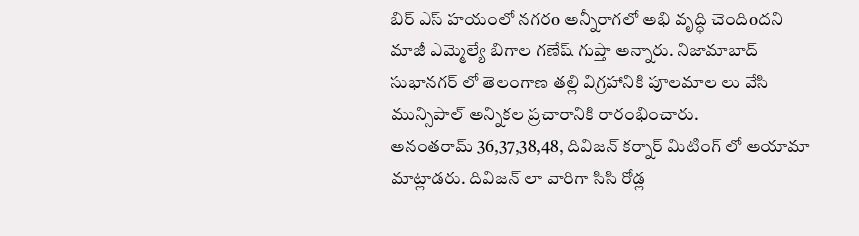బిర్ ఎస్ హయంలో నగరo అన్నీరాగలో అభి వృద్ధి చెందిoదని మాజీ ఎమ్మెల్యే బిగాల గణేష్ గుప్తా అన్నారు. నిజామాబాద్ సుభానగర్ లో తెలంగాణ తల్లి విగ్రహానికి పూలమాల లు వేసి మున్సిపాల్ అన్నికల ప్రచారానికి రారంభించారు.
అనంతరామ్ 36,37,38,48, దివిజన్ కర్నార్ మిటింగ్ లో అయామా మాట్లాడరు. దివిజన్ లా వారిగా సిసి రోడ్ల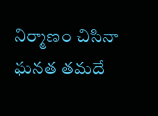నిర్మాణం చిసినా ఘనత తమదే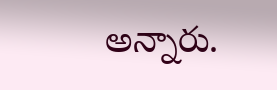అన్నారు.